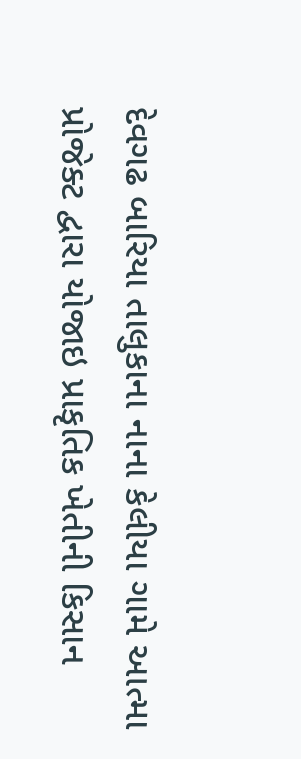દેવગઢ બારિયા તાલુકાના નાના કેલીયા ગામે આત્મા પ્રોજેક્ટ દ્વારા યોજાઇ પ્રાકૃતિક ખેતીની કિસાન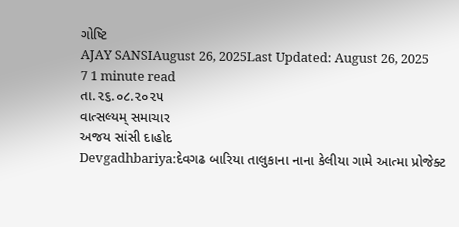ગોષ્ટિ
AJAY SANSIAugust 26, 2025Last Updated: August 26, 2025
7 1 minute read
તા.૨૬.૦૮.૨૦૨૫
વાત્સલ્યમ્ સમાચાર
અજય સાંસી દાહોદ
Devgadhbariya:દેવગઢ બારિયા તાલુકાના નાના કેલીયા ગામે આત્મા પ્રોજેક્ટ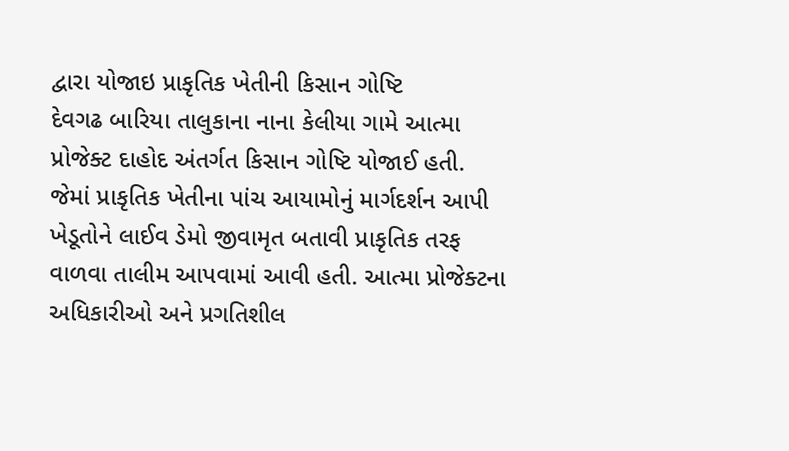દ્વારા યોજાઇ પ્રાકૃતિક ખેતીની કિસાન ગોષ્ટિ
દેવગઢ બારિયા તાલુકાના નાના કેલીયા ગામે આત્મા પ્રોજેક્ટ દાહોદ અંતર્ગત કિસાન ગોષ્ટિ યોજાઈ હતી. જેમાં પ્રાકૃતિક ખેતીના પાંચ આયામોનું માર્ગદર્શન આપી ખેડૂતોને લાઈવ ડેમો જીવામૃત બતાવી પ્રાકૃતિક તરફ વાળવા તાલીમ આપવામાં આવી હતી. આત્મા પ્રોજેક્ટના અધિકારીઓ અને પ્રગતિશીલ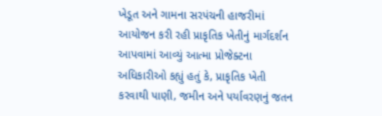ખેડૂત અને ગામના સરપંચની હાજરીમાં આયોજન કરી રહી પ્રાકૃતિક ખેતીનું માર્ગદર્શન આપવામાં આવ્યું આત્મા પ્રોજેક્ટના અધિકારીઓ કહ્યું હતું કે, પ્રાકૃતિક ખેતી કરવાથી પાણી, જમીન અને પર્યાવરણનું જતન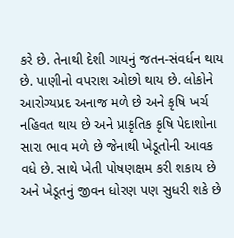કરે છે. તેનાથી દેશી ગાયનું જતન-સંવર્ધન થાય છે. પાણીનો વપરાશ ઓછો થાય છે. લોકોને આરોગ્યપ્રદ અનાજ મળે છે અને કૃષિ ખર્ચ નહિવત થાય છે અને પ્રાકૃતિક કૃષિ પેદાશોના સારા ભાવ મળે છે જેનાથી ખેડૂતોની આવક વધે છે. સાથે ખેતી પોષણક્ષમ કરી શકાય છે અને ખેડૂતનું જીવન ધોરણ પણ સુધરી શકે છે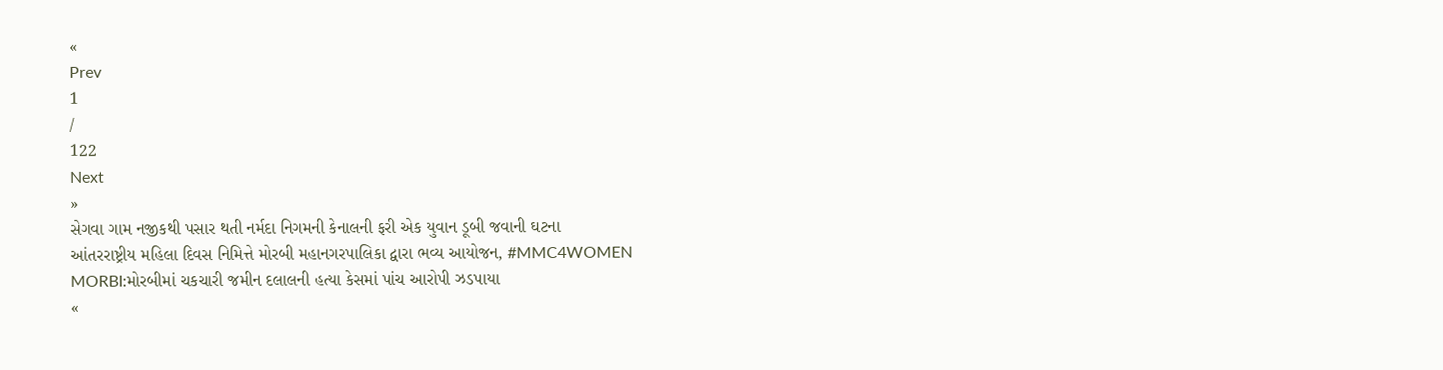«
Prev
1
/
122
Next
»
સેગવા ગામ નજીકથી પસાર થતી નર્મદા નિગમની કેનાલની ફરી એક યુવાન ડૂબી જવાની ઘટના
આંતરરાષ્ટ્રીય મહિલા દિવસ નિમિત્તે મોરબી મહાનગરપાલિકા દ્વારા ભવ્ય આયોજન, #MMC4WOMEN
MORBI:મોરબીમાં ચકચારી જમીન દલાલની હત્યા કેસમાં પાંચ આરોપી ઝડપાયા
«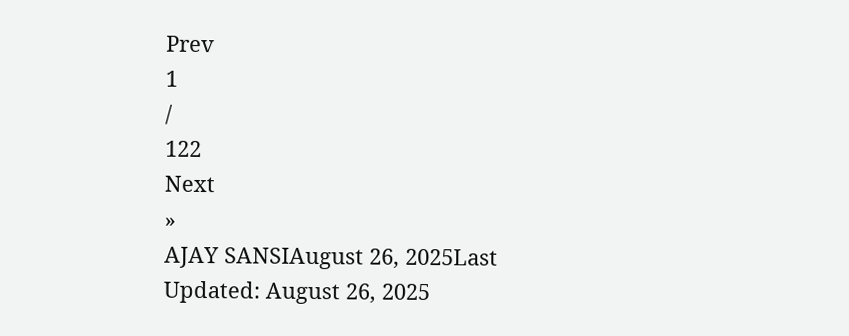Prev
1
/
122
Next
»
AJAY SANSIAugust 26, 2025Last Updated: August 26, 2025